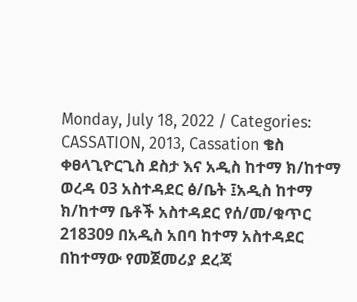Monday, July 18, 2022 / Categories: CASSATION, 2013, Cassation ቄስ ቀፀላጊዮርጊስ ደስታ እና አዲስ ከተማ ክ/ከተማ ወረዳ 03 አስተዳደር ፅ/ቤት ፤አዲስ ከተማ ክ/ከተማ ቤቶች አስተዳደር የሰ/መ/ቁጥር 218309 በአዲስ አበባ ከተማ አስተዳደር በከተማው የመጀመሪያ ደረጃ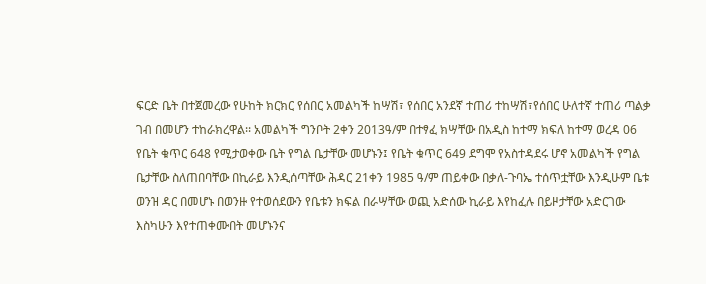ፍርድ ቤት በተጀመረው የሁከት ክርክር የሰበር አመልካች ከሣሽ፣ የሰበር አንደኛ ተጠሪ ተከሣሽ፣የሰበር ሁለተኛ ተጠሪ ጣልቃ ገብ በመሆን ተከራክረዋል፡፡ አመልካች ግንቦት 2ቀን 2013ዓ/ም በተፃፈ ክሣቸው በአዲስ ከተማ ክፍለ ከተማ ወረዳ 06 የቤት ቁጥር 648 የሚታወቀው ቤት የግል ቤታቸው መሆኑን፤ የቤት ቁጥር 649 ደግሞ የአስተዳደሩ ሆኖ አመልካች የግል ቤታቸው ስለጠበባቸው በኪራይ እንዲሰጣቸው ሕዳር 21ቀን 1985 ዓ/ም ጠይቀው በቃለ-ጉባኤ ተሰጥቷቸው እንዲሁም ቤቱ ወንዝ ዳር በመሆኑ በወንዙ የተወሰደውን የቤቱን ክፍል በራሣቸው ወጪ አድሰው ኪራይ እየከፈሉ በይዞታቸው አድርገው እስካሁን እየተጠቀሙበት መሆኑንና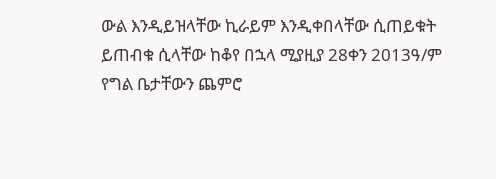ውል እንዲይዝላቸው ኪራይም እንዲቀበላቸው ሲጠይቁት ይጠብቁ ሲላቸው ከቆየ በኋላ ሚያዚያ 28ቀን 2013ዓ/ም የግል ቤታቸውን ጨምሮ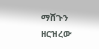ማሸጉን ዘርዝረው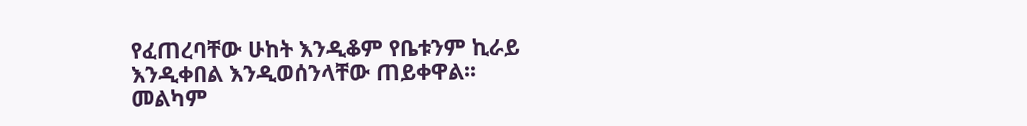የፈጠረባቸው ሁከት እንዲቆም የቤቱንም ኪራይ እንዲቀበል እንዲወሰንላቸው ጠይቀዋል፡፡መልካም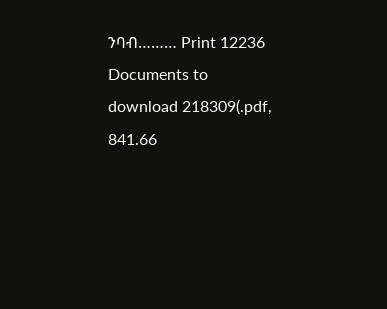ንባብ……… Print 12236 Documents to download 218309(.pdf, 841.66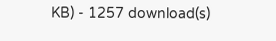KB) - 1257 download(s)